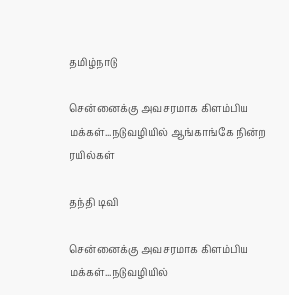தமிழ்நாடு

சென்னைக்கு அவசரமாக கிளம்பிய மக்கள்...நடுவழியில் ஆங்காங்கே நின்ற ரயில்கள்

தந்தி டிவி

சென்னைக்கு அவசரமாக கிளம்பிய மக்கள்...நடுவழியில்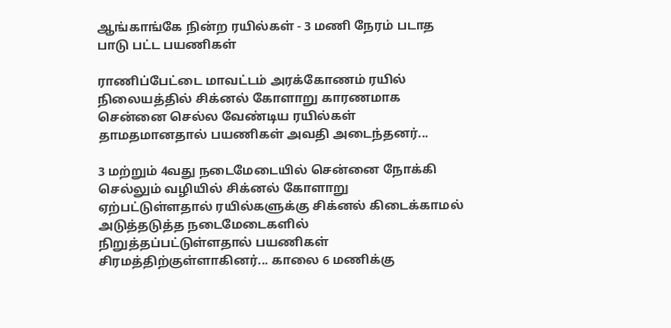ஆங்காங்கே நின்ற ரயில்கள் - 3 மணி நேரம் படாத பாடு பட்ட பயணிகள்

ராணிப்பேட்டை மாவட்டம் அரக்கோணம் ரயில் நிலையத்தில் சிக்னல் கோளாறு காரணமாக சென்னை செல்ல வேண்டிய ரயில்கள் தாமதமானதால் பயணிகள் அவதி அடைந்தனர்...

3 மற்றும் 4வது நடைமேடையில் சென்னை நோக்கி செல்லும் வழியில் சிக்னல் கோளாறு ஏற்பட்டுள்ளதால் ரயில்களுக்கு சிக்னல் கிடைக்காமல் அடுத்தடுத்த நடைமேடைகளில் நிறுத்தப்பட்டுள்ளதால் பயணிகள் சிரமத்திற்குள்ளாகினர்... காலை 6 மணிக்கு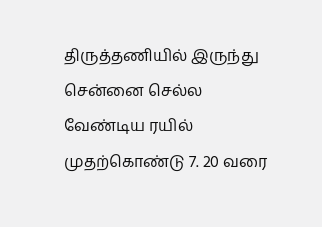திருத்தணியில் இருந்து சென்னை செல்ல வேண்டிய ரயில் முதற்கொண்டு 7. 20 வரை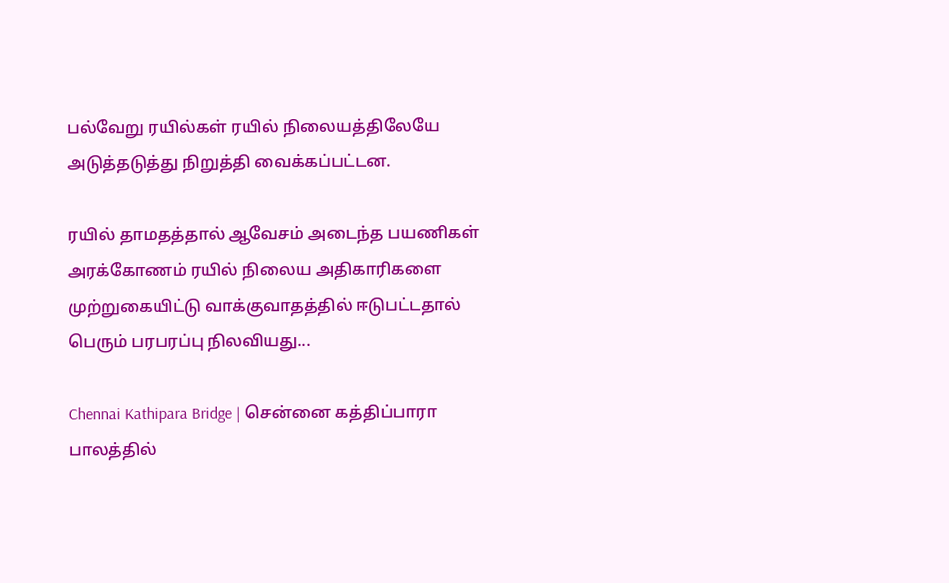பல்வேறு ரயில்கள் ரயில் நிலையத்திலேயே அடுத்தடுத்து நிறுத்தி வைக்கப்பட்டன.

ரயில் தாமதத்தால் ஆவேசம் அடைந்த பயணிகள் அரக்கோணம் ரயில் நிலைய அதிகாரிகளை முற்றுகையிட்டு வாக்குவாதத்தில் ஈடுபட்டதால் பெரும் பரபரப்பு நிலவியது...

Chennai Kathipara Bridge | சென்னை கத்திப்பாரா பாலத்தில்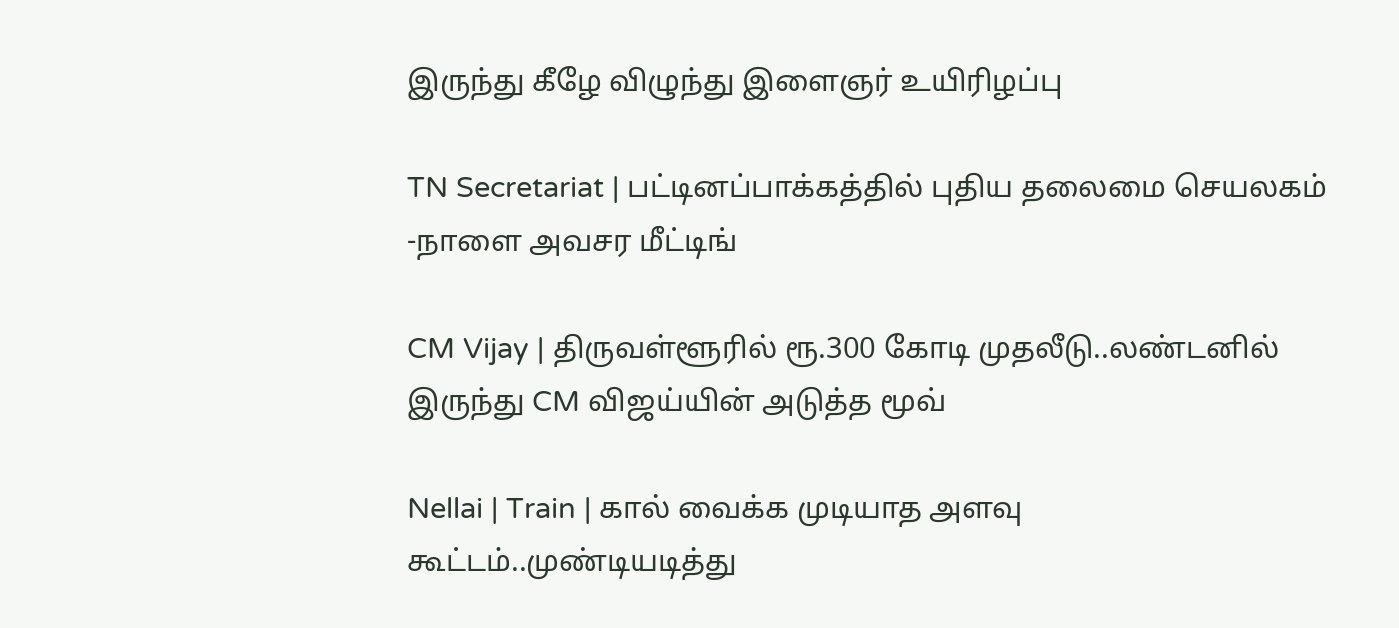இருந்து கீழே விழுந்து இளைஞர் உயிரிழப்பு

TN Secretariat | பட்டினப்பாக்கத்தில் புதிய தலைமை செயலகம் -நாளை அவசர மீட்டிங்

CM Vijay | திருவள்ளூரில் ரூ.300 கோடி முதலீடு..லண்டனில் இருந்து CM விஜய்யின் அடுத்த மூவ்

Nellai | Train | கால் வைக்க முடியாத அளவு கூட்டம்..முண்டியடித்து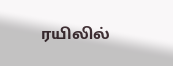ரயிலில்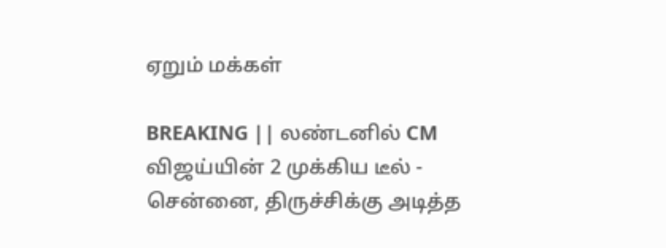ஏறும் மக்கள்

BREAKING || லண்டனில் CM விஜய்யின் 2 முக்கிய டீல் - சென்னை, திருச்சிக்கு அடித்த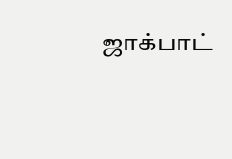ஜாக்பாட்